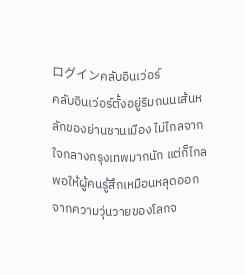ログインคลับอินเว่อร์
คลับอินเว่อร์ตั้งอยู่ริมถนนเส้นหลักของย่านชานเมือง ไม่ไกลจากใจกลางกรุงเทพมากนัก แต่ก็ไกลพอให้ผู้คนรู้สึกเหมือนหลุดออกจากความวุ่นวายของโลกจ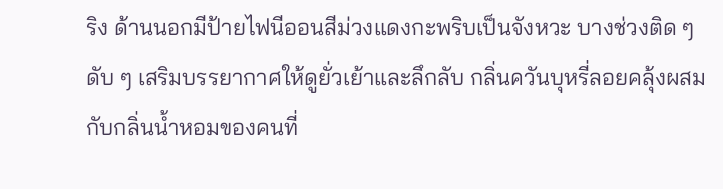ริง ด้านนอกมีป้ายไฟนีออนสีม่วงแดงกะพริบเป็นจังหวะ บางช่วงติด ๆ ดับ ๆ เสริมบรรยากาศให้ดูยั่วเย้าและลึกลับ กลิ่นควันบุหรี่ลอยคลุ้งผสมกับกลิ่นน้ำหอมของคนที่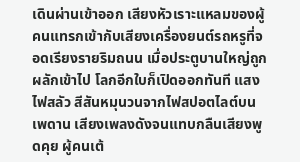เดินผ่านเข้าออก เสียงหัวเราะแหลมของผู้คนแทรกเข้ากับเสียงเครื่องยนต์รถหรูที่จอดเรียงรายริมถนน เมื่อประตูบานใหญ่ถูกผลักเข้าไป โลกอีกใบก็เปิดออกทันที แสงไฟสลัว สีสันหมุนวนจากไฟสปอตไลต์บนเพดาน เสียงเพลงดังจนแทบกลืนเสียงพูดคุย ผู้คนเต้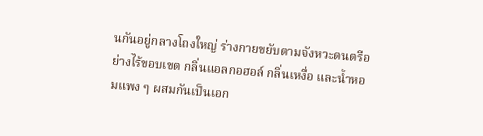นกันอยู่กลางโถงใหญ่ ร่างกายขยับตามจังหวะดนตรีอย่างไร้ขอบเขต กลิ่นแอลกอฮอล์ กลิ่นเหงื่อ และน้ำหอมแพง ๆ ผสมกันเป็นเอก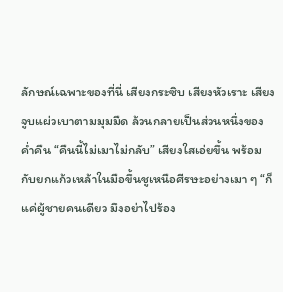ลักษณ์เฉพาะของที่นี่ เสียงกระซิบ เสียงหัวเราะ เสียงจูบแผ่วเบาตามมุมมืด ล้วนกลายเป็นส่วนหนึ่งของค่ำคืน “คืนนี้ไม่เมาไม่กลับ” เสียงใสเอ่ยขึ้น พร้อมกับยกแก้วเหล้าในมือขึ้นชูเหนือศีรษะอย่างเมา ๆ “ก็แค่ผู้ชายคนเดียว มึงอย่าไปร้อง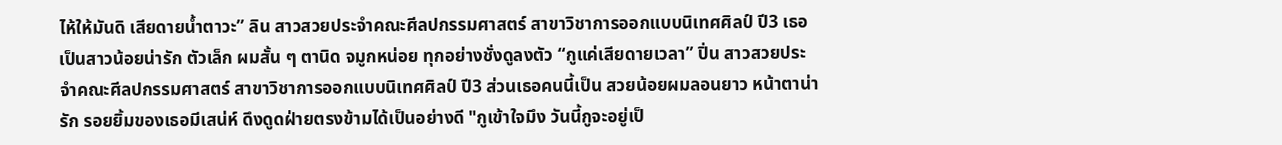ไห้ให้มันดิ เสียดายน้ำตาวะ” ลิน สาวสวยประจำคณะศีลปกรรมศาสตร์ สาขาวิชาการออกแบบนิเทศศิลป์ ปี3 เธอเป็นสาวน้อยน่ารัก ตัวเล็ก ผมสั้น ๆ ตานิด จมูกหน่อย ทุกอย่างชั่งดูลงตัว “กูแค่เสียดายเวลา” ปิ่น สาวสวยประจำคณะศีลปกรรมศาสตร์ สาขาวิชาการออกแบบนิเทศศิลป์ ปี3 ส่วนเธอคนนี้เป็น สวยน้อยผมลอนยาว หน้าตาน่ารัก รอยยิ้มของเธอมีเสน่ห์ ดึงดูดฝ่ายตรงข้ามได้เป็นอย่างดี "กูเข้าใจมึง วันนี้กูจะอยู่เป็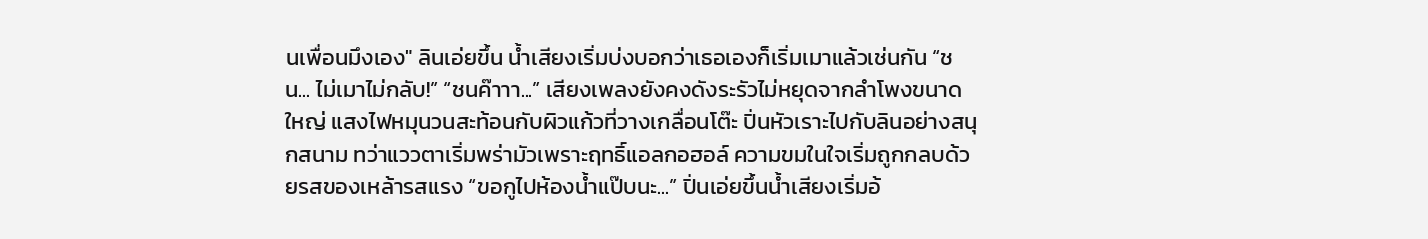นเพื่อนมึงเอง" ลินเอ่ยขึ้น น้ำเสียงเริ่มบ่งบอกว่าเธอเองก็เริ่มเมาแล้วเช่นกัน “ชน... ไม่เมาไม่กลับ!” “ชนค๊าาา...” เสียงเพลงยังคงดังระรัวไม่หยุดจากลำโพงขนาดใหญ่ แสงไฟหมุนวนสะท้อนกับผิวแก้วที่วางเกลื่อนโต๊ะ ปิ่นหัวเราะไปกับลินอย่างสนุกสนาม ทว่าแววตาเริ่มพร่ามัวเพราะฤทธิ์แอลกอฮอล์ ความขมในใจเริ่มถูกกลบด้วยรสของเหล้ารสแรง “ขอกูไปห้องน้ำแป๊บนะ...” ปิ่นเอ่ยขึ้นน้ำเสียงเริ่มอ้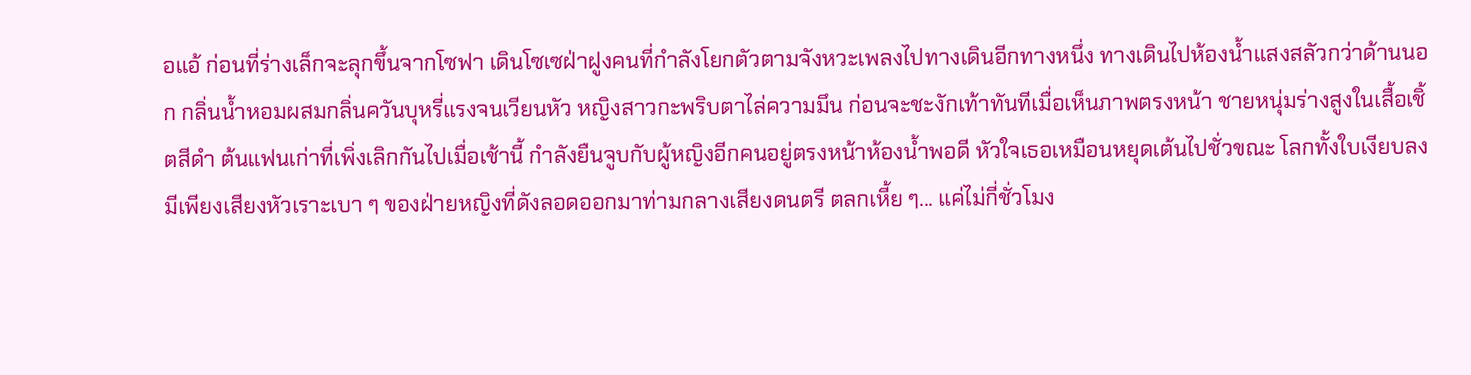อแอ้ ก่อนที่ร่างเล็กจะลุกขึ้นจากโซฟา เดินโซเซฝ่าฝูงคนที่กำลังโยกตัวตามจังหวะเพลงไปทางเดินอีกทางหนึ่ง ทางเดินไปห้องน้ำแสงสลัวกว่าด้านนอก กลิ่นน้ำหอมผสมกลิ่นควันบุหรี่แรงจนเวียนหัว หญิงสาวกะพริบตาไล่ความมึน ก่อนจะชะงักเท้าทันทีเมื่อเห็นภาพตรงหน้า ชายหนุ่มร่างสูงในเสื้อเชิ้ตสีดำ ต้นแฟนเก่าที่เพิ่งเลิกกันไปเมื่อเช้านี้ กำลังยืนจูบกับผู้หญิงอีกคนอยู่ตรงหน้าห้องน้ำพอดี หัวใจเธอเหมือนหยุดเต้นไปชั่วขณะ โลกทั้งใบเงียบลง มีเพียงเสียงหัวเราะเบา ๆ ของฝ่ายหญิงที่ดังลอดออกมาท่ามกลางเสียงดนตรี ตลกเหี้ย ๆ... แค่ไม่กี่ชั่วโมง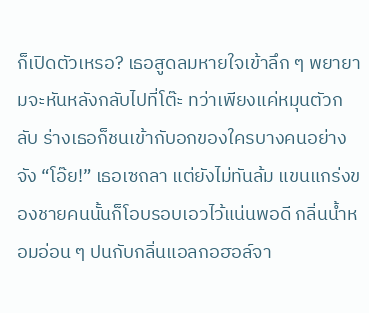ก็เปิดตัวเหรอ? เธอสูดลมหายใจเข้าลึก ๆ พยายามจะหันหลังกลับไปที่โต๊ะ ทว่าเพียงแค่หมุนตัวกลับ ร่างเธอก็ชนเข้ากับอกของใครบางคนอย่างจัง “โอ๊ย!” เธอเซถลา แต่ยังไม่ทันล้ม แขนแกร่งของชายคนนั้นก็โอบรอบเอวไว้แน่นพอดี กลิ่นน้ำหอมอ่อน ๆ ปนกับกลิ่นแอลกอฮอล์จา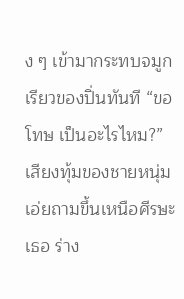ง ๆ เข้ามากระทบจมูกเรียวของปิ่นทันที “ขอโทษ เป็นอะไรไหม?” เสียงทุ้มของชายหนุ่มเอ่ยถามขึ้นเหนือศีรษะเธอ ร่าง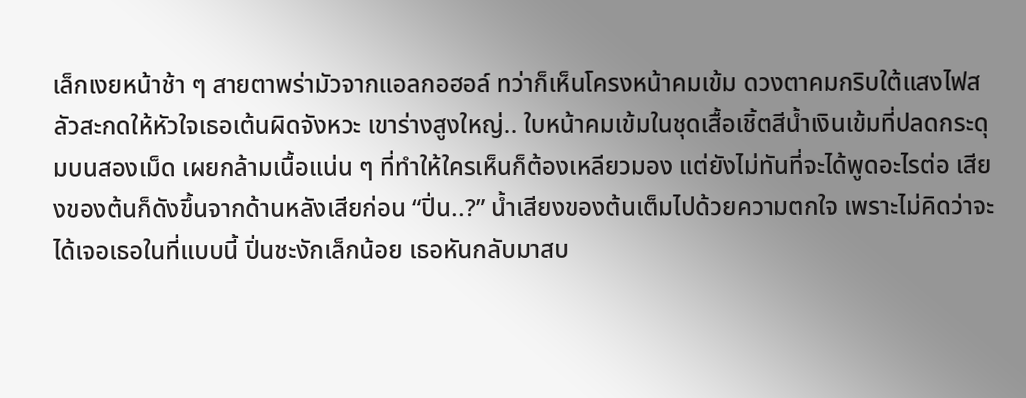เล็กเงยหน้าช้า ๆ สายตาพร่ามัวจากแอลกอฮอล์ ทว่าก็เห็นโครงหน้าคมเข้ม ดวงตาคมกริบใต้แสงไฟสลัวสะกดให้หัวใจเธอเต้นผิดจังหวะ เขาร่างสูงใหญ่.. ใบหน้าคมเข้มในชุดเสื้อเชิ้ตสีน้ำเงินเข้มที่ปลดกระดุมบนสองเม็ด เผยกล้ามเนื้อแน่น ๆ ที่ทำให้ใครเห็นก็ต้องเหลียวมอง แต่ยังไม่ทันที่จะได้พูดอะไรต่อ เสียงของต้นก็ดังขึ้นจากด้านหลังเสียก่อน “ปิ่น..?” น้ำเสียงของต้นเต็มไปด้วยความตกใจ เพราะไม่คิดว่าจะได้เจอเธอในที่แบบนี้ ปิ่นชะงักเล็กน้อย เธอหันกลับมาสบ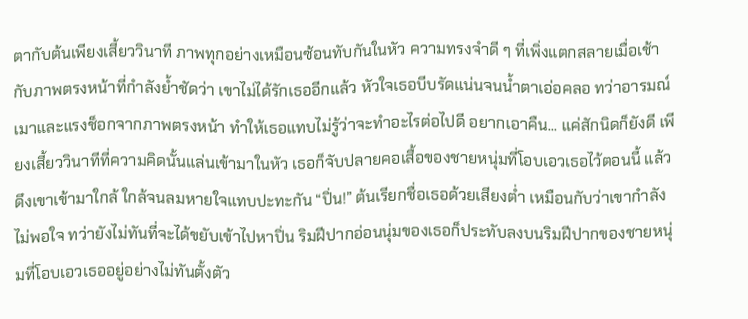ตากับต้นเพียงเสี้ยววินาที ภาพทุกอย่างเหมือนซ้อนทับกันในหัว ความทรงจำดี ๆ ที่เพิ่งแตกสลายเมื่อเช้า กับภาพตรงหน้าที่กำลังย้ำชัดว่า เขาไม่ได้รักเธออีกแล้ว หัวใจเธอบีบรัดแน่นจนน้ำตาเอ่อคลอ ทว่าอารมณ์เมาและแรงช็อกจากภาพตรงหน้า ทำให้เธอแทบไม่รู้ว่าจะทำอะไรต่อไปดี อยากเอาคืน... แค่สักนิดก็ยังดี เพียงเสี้ยววินาทีที่ความคิดนั้นแล่นเข้ามาในหัว เธอก็จับปลายคอเสื้อของชายหนุ่มที่โอบเอวเธอไว้ตอนนี้ แล้วดึงเขาเข้ามาใกล้ ใกล้จนลมหายใจแทบปะทะกัน “ปิ่น!” ต้นเรียกชื่อเธอด้วยเสียงต่ำ เหมือนกับว่าเขากำลังไม่พอใจ ทว่ายังไม่ทันที่จะได้ขยับเข้าไปหาปิ่น ริมฝีปากอ่อนนุ่มของเธอก็ประทับลงบนริมฝีปากของชายหนุ่มที่โอบเอวเธออยู่อย่างไม่ทันตั้งตัว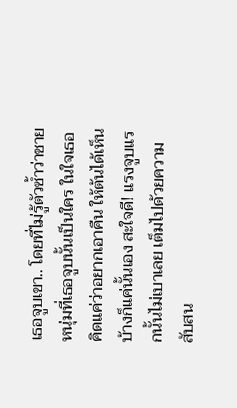เธอจูบเขา.. โดยที่ไม่รู้ตัวซ้ำว่าชายหนุ่มที่เธอจูบนั้นเป็นใคร ในใจเธอคิดแค่ว่าอยากเอาคืน ให้ต้นได้เห็นบ้างก็แค่นั้นเอง สะใจดี! แรงจูบแรกนั้นไม่เบาเลย เต็มไปด้วยความสับสน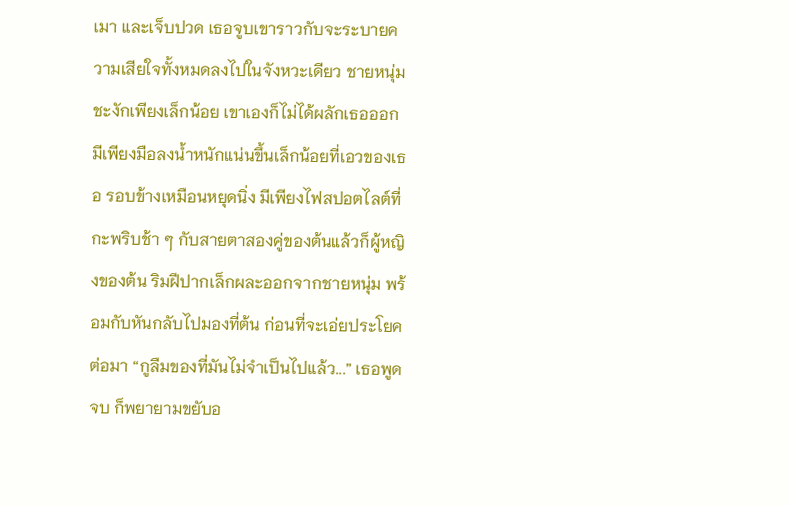เมา และเจ็บปวด เธอจูบเขาราวกับจะระบายความเสียใจทั้งหมดลงไปในจังหวะเดียว ชายหนุ่มชะงักเพียงเล็กน้อย เขาเองก็ไม่ได้ผลักเธอออก มีเพียงมือลงน้ำหนักแน่นขึ้นเล็กน้อยที่เอวของเธอ รอบข้างเหมือนหยุดนิ่ง มีเพียงไฟสปอตไลต์ที่กะพริบช้า ๆ กับสายตาสองคู่ของต้นแล้วก็ผู้หญิงของต้น ริมฝีปากเล็กผละออกจากชายหนุ่ม พร้อมกับหันกลับไปมองที่ต้น ก่อนที่จะเอ่ยประโยคต่อมา “กูลืมของที่มันไม่จำเป็นไปแล้ว...” เธอพูดจบ ก็พยายามขยับอ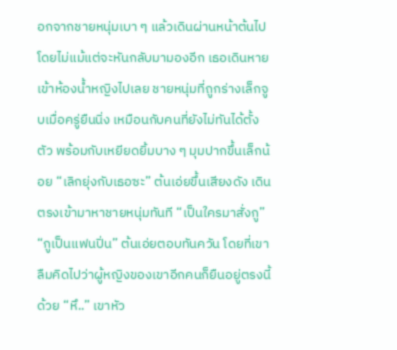อกจากชายหนุ่มเบา ๆ แล้วเดินผ่านหน้าต้นไปโดยไม่แม้แต่จะหันกลับมามองอีก เธอเดินหายเข้าห้องน้ำหญิงไปเลย ชายหนุ่มที่ถูกร่างเล็กจูบเมื่อครู่ยืนนิ่ง เหมือนกับคนที่ยังไม่ทันได้ตั้งตัว พร้อมกับเหยียดยิ้มบาง ๆ มุมปากขึ้นเล็กน้อย “เลิกยุ่งกับเธอซะ” ต้นเอ่ยขึ้นเสียงดัง เดินตรงเข้ามาหาชายหนุ่มทันที “เป็นใครมาสั่งกู” “กูเป็นแฟนปิ่น” ต้นเอ่ยตอบทันควัน โดยที่เขาลืมคิดไปว่าผู้หญิงของเขาอีกคนก็ยืนอยู่ตรงนี้ด้วย “หึ..” เขาหัว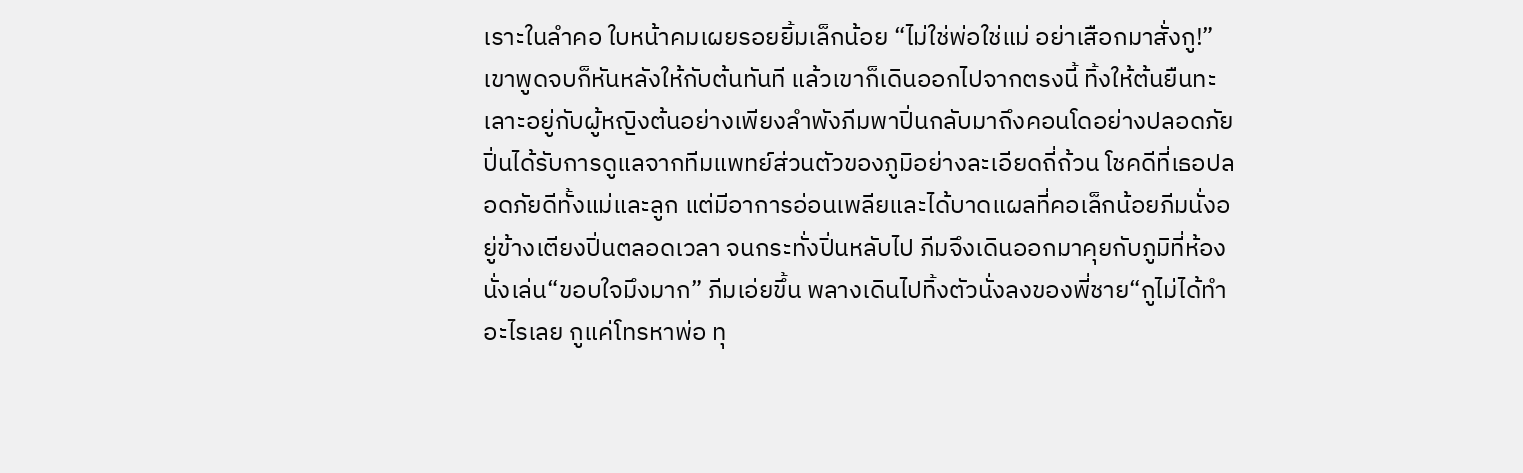เราะในลำคอ ใบหน้าคมเผยรอยยิ้มเล็กน้อย “ไม่ใช่พ่อใช่แม่ อย่าเสือกมาสั่งกู!” เขาพูดจบก็หันหลังให้กับต้นทันที แล้วเขาก็เดินออกไปจากตรงนี้ ทิ้งให้ต้นยืนทะเลาะอยู่กับผู้หญิงต้นอย่างเพียงลำพังภีมพาปิ่นกลับมาถึงคอนโดอย่างปลอดภัย ปิ่นได้รับการดูแลจากทีมแพทย์ส่วนตัวของภูมิอย่างละเอียดถี่ถ้วน โชคดีที่เธอปลอดภัยดีทั้งแม่และลูก แต่มีอาการอ่อนเพลียและได้บาดแผลที่คอเล็กน้อยภีมนั่งอยู่ข้างเตียงปิ่นตลอดเวลา จนกระทั่งปิ่นหลับไป ภีมจึงเดินออกมาคุยกับภูมิที่ห้องนั่งเล่น“ขอบใจมึงมาก” ภีมเอ่ยขึ้น พลางเดินไปทิ้งตัวนั่งลงของพี่ชาย“กูไม่ได้ทำอะไรเลย กูแค่โทรหาพ่อ ทุ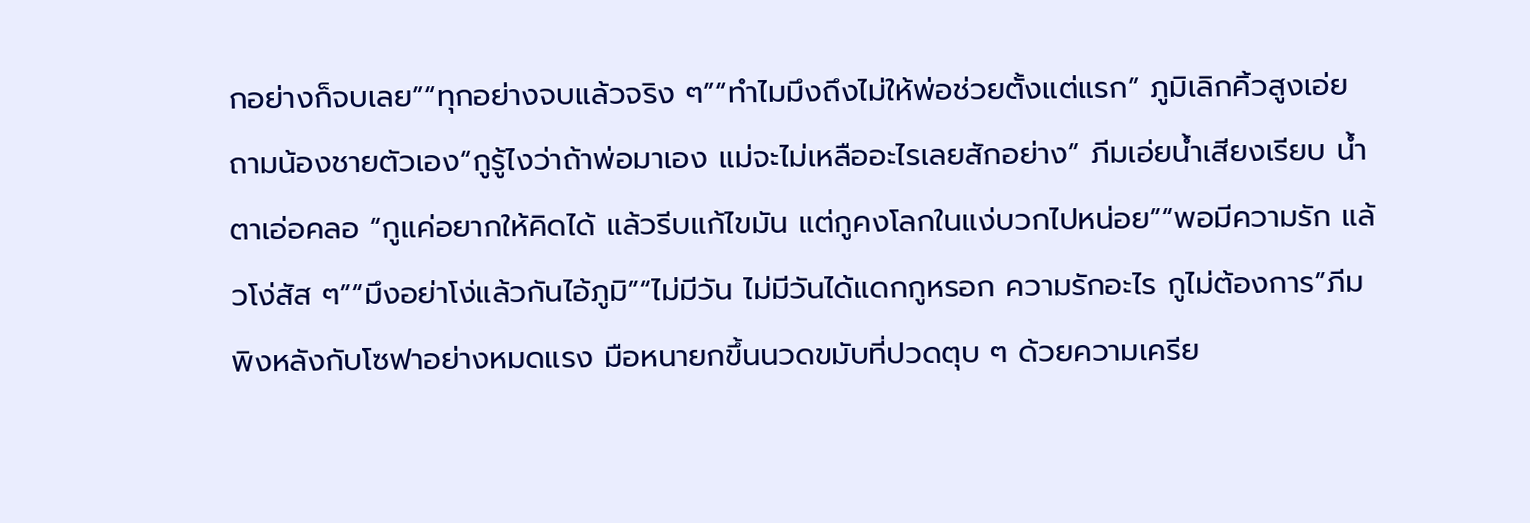กอย่างก็จบเลย”“ทุกอย่างจบแล้วจริง ๆ”“ทำไมมึงถึงไม่ให้พ่อช่วยตั้งแต่แรก” ภูมิเลิกคิ้วสูงเอ่ยถามน้องชายตัวเอง“กูรู้ไงว่าถ้าพ่อมาเอง แม่จะไม่เหลืออะไรเลยสักอย่าง” ภีมเอ่ยน้ำเสียงเรียบ น้ำตาเอ่อคลอ “กูแค่อยากให้คิดได้ แล้วรีบแก้ไขมัน แต่กูคงโลกในแง่บวกไปหน่อย”“พอมีความรัก แล้วโง่สัส ๆ”“มึงอย่าโง่แล้วกันไอ้ภูมิ”“ไม่มีวัน ไม่มีวันได้แดกกูหรอก ความรักอะไร กูไม่ต้องการ”ภีมพิงหลังกับโซฟาอย่างหมดแรง มือหนายกขึ้นนวดขมับที่ปวดตุบ ๆ ด้วยความเครีย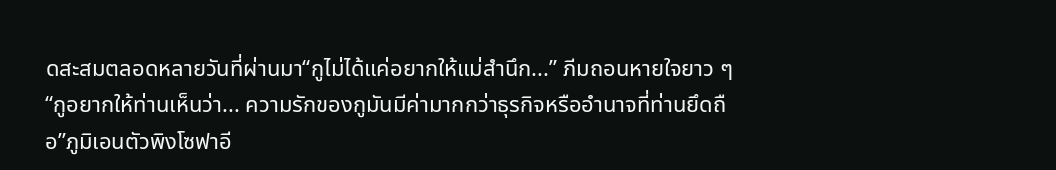ดสะสมตลอดหลายวันที่ผ่านมา“กูไม่ได้แค่อยากให้แม่สำนึก...” ภีมถอนหายใจยาว ๆ “กูอยากให้ท่านเห็นว่า... ความรักของกูมันมีค่ามากกว่าธุรกิจหรืออำนาจที่ท่านยึดถือ”ภูมิเอนตัวพิงโซฟาอี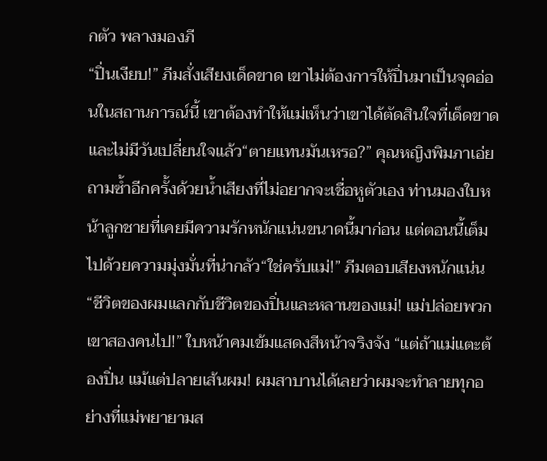กตัว พลางมองภี
“ปิ่นเงียบ!” ภีมสั่งเสียงเด็ดขาด เขาไม่ต้องการให้ปิ่นมาเป็นจุดอ่อนในสถานการณ์นี้ เขาต้องทำให้แม่เห็นว่าเขาได้ตัดสินใจที่เด็ดขาดและไม่มีวันเปลี่ยนใจแล้ว“ตายแทนมันเหรอ?” คุณหญิงพิมภาเอ่ยถามซ้ำอีกครั้งด้วยน้ำเสียงที่ไม่อยากจะเชื่อหูตัวเอง ท่านมองใบหน้าลูกชายที่เคยมีความรักหนักแน่นขนาดนี้มาก่อน แต่ตอนนี้เต็มไปด้วยความมุ่งมั่นที่น่ากลัว“ใช่ครับแม่!” ภีมตอบเสียงหนักแน่น “ชีวิตของผมแลกกับชีวิตของปิ่นและหลานของแม่! แม่ปล่อยพวกเขาสองคนไป!” ใบหน้าคมเข้มแสดงสีหน้าจริงจัง “แต่ถ้าแม่แตะต้องปิ่น แม้แต่ปลายเส้นผม! ผมสาบานได้เลยว่าผมจะทำลายทุกอย่างที่แม่พยายามส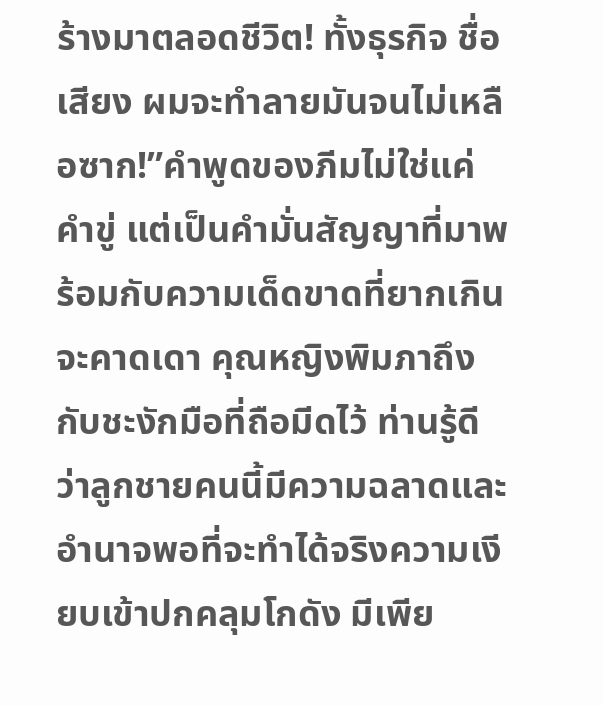ร้างมาตลอดชีวิต! ทั้งธุรกิจ ชื่อเสียง ผมจะทำลายมันจนไม่เหลือซาก!”คำพูดของภีมไม่ใช่แค่คำขู่ แต่เป็นคำมั่นสัญญาที่มาพร้อมกับความเด็ดขาดที่ยากเกินจะคาดเดา คุณหญิงพิมภาถึงกับชะงักมือที่ถือมีดไว้ ท่านรู้ดีว่าลูกชายคนนี้มีความฉลาดและอำนาจพอที่จะทำได้จริงความเงียบเข้าปกคลุมโกดัง มีเพีย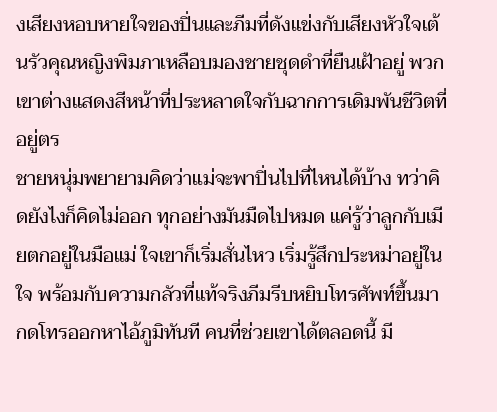งเสียงหอบหายใจของปิ่นและภีมที่ดังแข่งกับเสียงหัวใจเต้นรัวคุณหญิงพิมภาเหลือบมองชายชุดดำที่ยืนเฝ้าอยู่ พวกเขาต่างแสดงสีหน้าที่ประหลาดใจกับฉากการเดิมพันชีวิตที่อยู่ตร
ชายหนุ่มพยายามคิดว่าแม่จะพาปิ่นไปที่ไหนได้บ้าง ทว่าคิดยังไงก็คิดไม่ออก ทุกอย่างมันมืดไปหมด แค่รู้ว่าลูกกับเมียตกอยู่ในมือแม่ ใจเขาก็เริ่มสั่นไหว เริ่มรู้สึกประหม่าอยู่ในใจ พร้อมกับความกลัวที่แท้จริงภีมรีบหยิบโทรศัพท์ขึ้นมา กดโทรออกหาไอ้ภูมิทันที คนที่ช่วยเขาได้ตลอดนี้ มี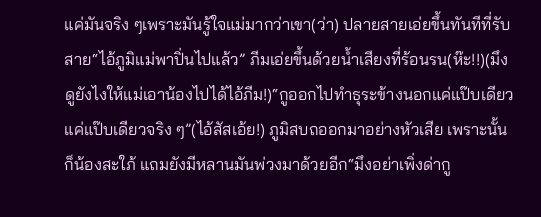แค่มันจริง ๆเพราะมันรู้ใจแม่มากว่าเขา(ว่า) ปลายสายเอ่ยขึ้นทันทีที่รับสาย“ไอ้ภูมิแม่พาปิ่นไปแล้ว” ภีมเอ่ยขึ้นด้วยน้ำเสียงที่ร้อนรน(ห๊ะ!!)(มึงดูยังไงให้แม่เอาน้องไปได้ไอ้ภีม!)“กูออกไปทำธุระข้างนอกแค่แป๊บเดียว แค่แป๊บเดียวจริง ๆ”(ไอ้สัสเอ้ย!) ภูมิสบถออกมาอย่างหัวเสีย เพราะนั้นก็น้องสะใภ้ แถมยังมีหลานมันพ่วงมาด้วยอีก“มึงอย่าเพิ่งด่ากู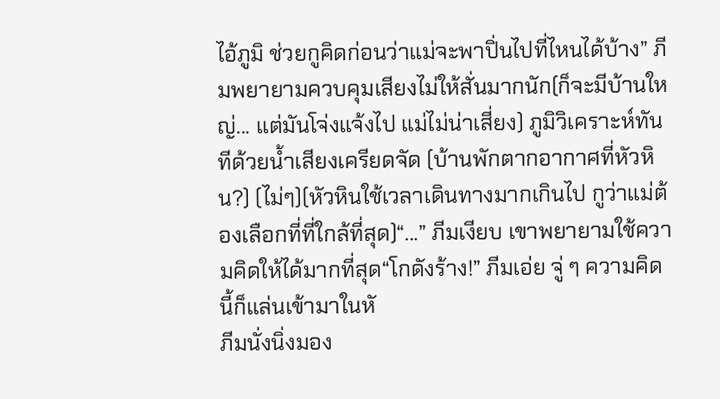ไอ้ภูมิ ช่วยกูคิดก่อนว่าแม่จะพาปิ่นไปที่ไหนได้บ้าง” ภีมพยายามควบคุมเสียงไม่ให้สั่นมากนัก(ก็จะมีบ้านใหญ่... แต่มันโจ่งแจ้งไป แม่ไม่น่าเสี่ยง) ภูมิวิเคราะห์ทันทีด้วยน้ำเสียงเครียดจัด (บ้านพักตากอากาศที่หัวหิน?) (ไม่ๆ)(หัวหินใช้เวลาเดินทางมากเกินไป กูว่าแม่ต้องเลือกที่ที่ใกล้ที่สุด)“...” ภีมเงียบ เขาพยายามใช้ความคิดให้ได้มากที่สุด“โกดังร้าง!” ภีมเอ่ย จู่ ๆ ความคิดนี้ก็แล่นเข้ามาในหั
ภีมนั่งนิ่งมอง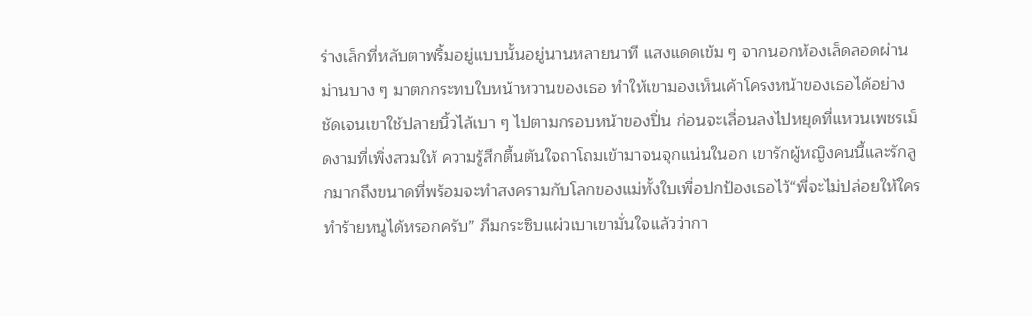ร่างเล็กที่หลับตาพริ้มอยู่แบบนั้นอยู่นานหลายนาที แสงแดดเข้ม ๆ จากนอกห้องเล็ดลอดผ่านม่านบาง ๆ มาตกกระทบใบหน้าหวานของเธอ ทำให้เขามองเห็นเค้าโครงหน้าของเธอได้อย่างชัดเจนเขาใช้ปลายนิ้วไล้เบา ๆ ไปตามกรอบหน้าของปิ่น ก่อนจะเลื่อนลงไปหยุดที่แหวนเพชรเม็ดงามที่เพิ่งสวมให้ ความรู้สึกตื้นตันใจถาโถมเข้ามาจนจุกแน่นในอก เขารักผู้หญิงคนนี้และรักลูกมากถึงขนาดที่พร้อมจะทำสงครามกับโลกของแม่ทั้งใบเพื่อปกป้องเธอไว้“พี่จะไม่ปล่อยให้ใครทำร้ายหนูได้หรอกครับ” ภีมกระซิบแผ่วเบาเขามั่นใจแล้วว่ากา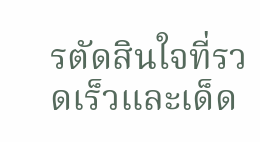รตัดสินใจที่รวดเร็วและเด็ด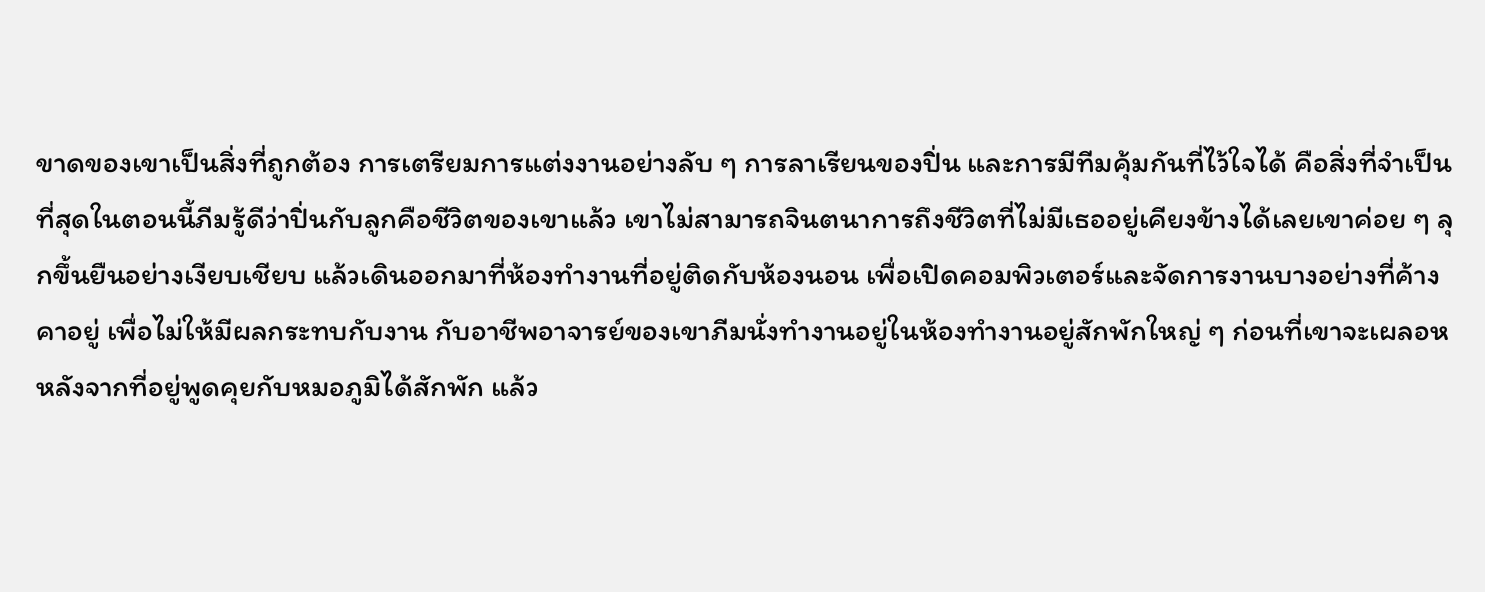ขาดของเขาเป็นสิ่งที่ถูกต้อง การเตรียมการแต่งงานอย่างลับ ๆ การลาเรียนของปิ่น และการมีทีมคุ้มกันที่ไว้ใจได้ คือสิ่งที่จำเป็นที่สุดในตอนนี้ภีมรู้ดีว่าปิ่นกับลูกคือชีวิตของเขาแล้ว เขาไม่สามารถจินตนาการถึงชีวิตที่ไม่มีเธออยู่เคียงข้างได้เลยเขาค่อย ๆ ลุกขึ้นยืนอย่างเงียบเชียบ แล้วเดินออกมาที่ห้องทำงานที่อยู่ติดกับห้องนอน เพื่อเปิดคอมพิวเตอร์และจัดการงานบางอย่างที่ค้างคาอยู่ เพื่อไม่ให้มีผลกระทบกับงาน กับอาชีพอาจารย์ของเขาภีมนั่งทำงานอยู่ในห้องทำงานอยู่สักพักใหญ่ ๆ ก่อนที่เขาจะเผลอห
หลังจากที่อยู่พูดคุยกับหมอภูมิได้สักพัก แล้ว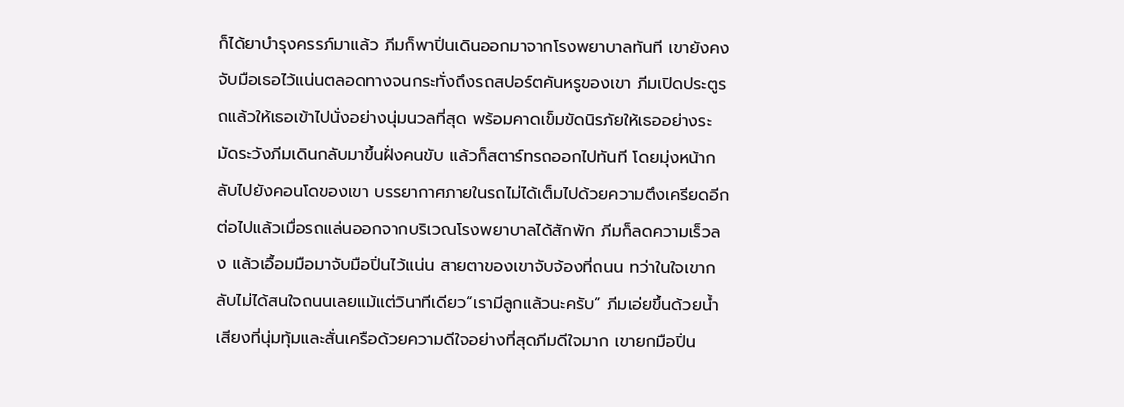ก็ได้ยาบำรุงครรภ์มาแล้ว ภีมก็พาปิ่นเดินออกมาจากโรงพยาบาลทันที เขายังคงจับมือเธอไว้แน่นตลอดทางจนกระทั่งถึงรถสปอร์ตคันหรูของเขา ภีมเปิดประตูรถแล้วให้เธอเข้าไปนั่งอย่างนุ่มนวลที่สุด พร้อมคาดเข็มขัดนิรภัยให้เธออย่างระมัดระวังภีมเดินกลับมาขึ้นฝั่งคนขับ แล้วก็สตาร์ทรถออกไปทันที โดยมุ่งหน้ากลับไปยังคอนโดของเขา บรรยากาศภายในรถไม่ได้เต็มไปด้วยความตึงเครียดอีกต่อไปแล้วเมื่อรถแล่นออกจากบริเวณโรงพยาบาลได้สักพัก ภีมก็ลดความเร็วลง แล้วเอื้อมมือมาจับมือปิ่นไว้แน่น สายตาของเขาจับจ้องที่ถนน ทว่าในใจเขากลับไม่ได้สนใจถนนเลยแม้แต่วินาทีเดียว“เรามีลูกแล้วนะครับ” ภีมเอ่ยขึ้นด้วยน้ำเสียงที่นุ่มทุ้มและสั่นเครือด้วยความดีใจอย่างที่สุดภีมดีใจมาก เขายกมือปิ่น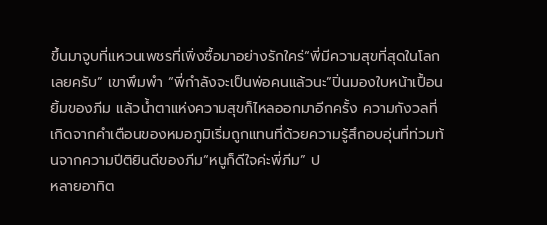ขึ้นมาจูบที่แหวนเพชรที่เพิ่งซื้อมาอย่างรักใคร่“พี่มีความสุขที่สุดในโลกเลยครับ” เขาพึมพำ “พี่กำลังจะเป็นพ่อคนแล้วนะ”ปิ่นมองใบหน้าเปื้อนยิ้มของภีม แล้วน้ำตาแห่งความสุขก็ไหลออกมาอีกครั้ง ความกังวลที่เกิดจากคำเตือนของหมอภูมิเริ่มถูกแทนที่ด้วยความรู้สึกอบอุ่นที่ท่วมท้นจากความปีติยินดีของภีม“หนูก็ดีใจค่ะพี่ภีม” ป
หลายอาทิต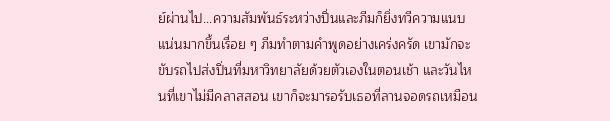ย์ผ่านไป...ความสัมพันธ์ระหว่างปิ่นและภีมก็ยิ่งทวีความแนบแน่นมากขึ้นเรื่อย ๆ ภีมทำตามคำพูดอย่างเคร่งครัด เขามักจะขับรถไปส่งปิ่นที่มหาวิทยาลัยด้วยตัวเองในตอนเช้า และวันไหนที่เขาไม่มีคลาสสอน เขาก็จะมารอรับเธอที่ลานจอดรถเหมือน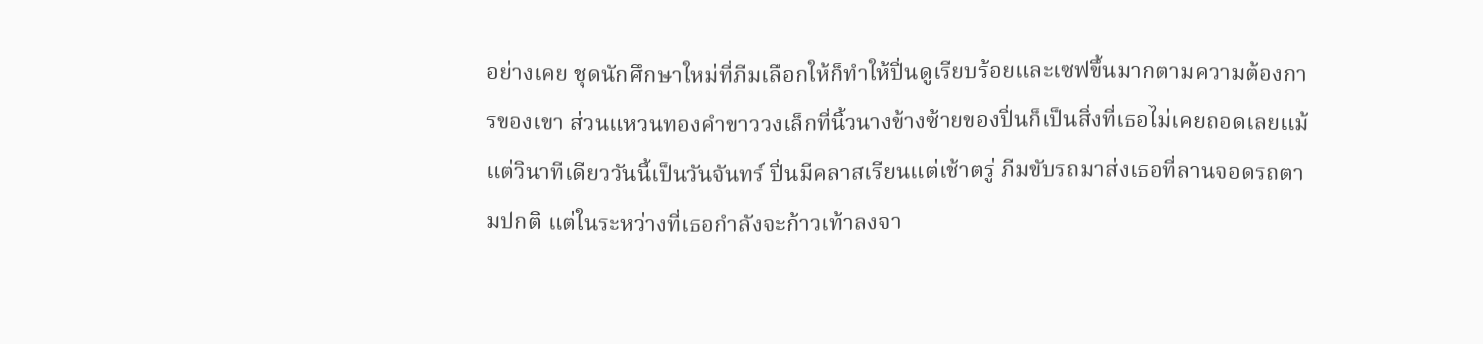อย่างเคย ชุดนักศึกษาใหม่ที่ภีมเลือกให้ก็ทำให้ปิ่นดูเรียบร้อยและเซฟขึ้นมากตามความต้องการของเขา ส่วนแหวนทองคำขาววงเล็กที่นิ้วนางข้างซ้ายของปิ่นก็เป็นสิ่งที่เธอไม่เคยถอดเลยแม้แต่วินาทีเดียววันนี้เป็นวันจันทร์ ปิ่นมีคลาสเรียนแต่เช้าตรู่ ภีมขับรถมาส่งเธอที่ลานจอดรถตามปกติ แต่ในระหว่างที่เธอกำลังจะก้าวเท้าลงจา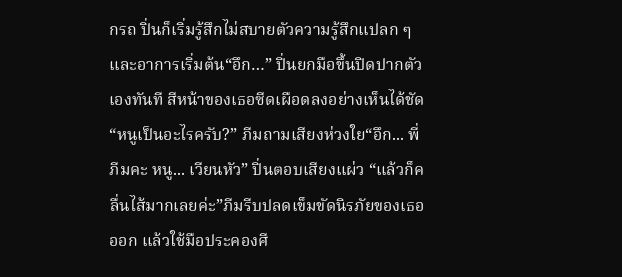กรถ ปิ่นก็เริ่มรู้สึกไม่สบายตัวความรู้สึกแปลก ๆ และอาการเริ่มต้น“อึก…” ปิ่นยกมือขึ้นปิดปากตัวเองทันที สีหน้าของเธอซีดเผือดลงอย่างเห็นได้ชัด“หนูเป็นอะไรครับ?” ภีมถามเสียงห่วงใย“อึก... พี่ภีมคะ หนู... เวียนหัว” ปิ่นตอบเสียงแผ่ว “แล้วก็คลื่นไส้มากเลยค่ะ”ภีมรีบปลดเข็มขัดนิรภัยของเธอออก แล้วใช้มือประคองศี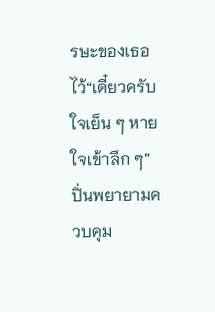รษะของเธอไว้“เดี๋ยวครับใจเย็น ๆ หายใจเข้าลึก ๆ”ปิ่นพยายามควบคุม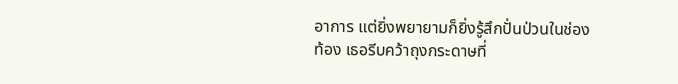อาการ แต่ยิ่งพยายามก็ยิ่งรู้สึกปั่นป่วนในช่องท้อง เธอรีบคว้าถุงกระดาษที่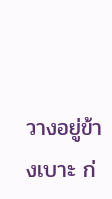วางอยู่ข้างเบาะ ก่